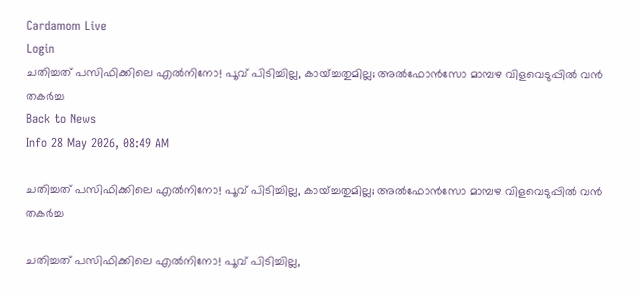Cardamom Live
Login
ചതിച്ചത് പസിഫിക്കിലെ എൽനിനോ! പൂവ് പിടിച്ചില്ല, കായ്ച്ചതുമില്ല; അൽഫോൻസോ മാമ്പഴ വിളവെടുപ്പിൽ വൻ തകർച്ച
Back to News
Info 28 May 2026, 08:49 AM

ചതിച്ചത് പസിഫിക്കിലെ എൽനിനോ! പൂവ് പിടിച്ചില്ല, കായ്ച്ചതുമില്ല; അൽഫോൻസോ മാമ്പഴ വിളവെടുപ്പിൽ വൻ തകർച്ച

ചതിച്ചത് പസിഫിക്കിലെ എൽനിനോ! പൂവ് പിടിച്ചില്ല,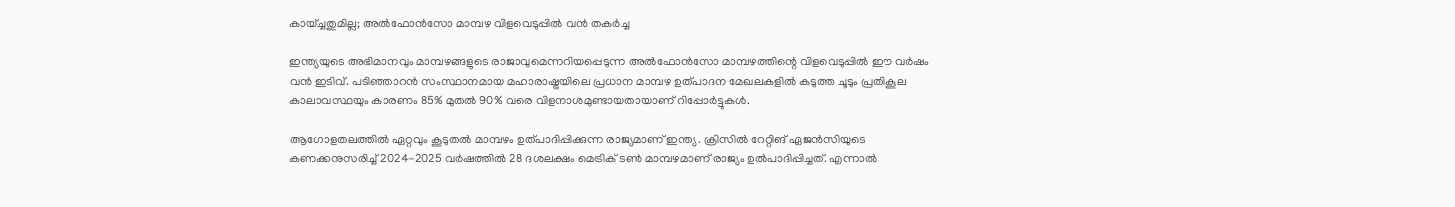കായ്ച്ചതുമില്ല; അൽഫോൻസോ മാമ്പഴ വിളവെടുപ്പിൽ വൻ തകർച്ച

ഇന്ത്യയുടെ അഭിമാനവും മാമ്പഴങ്ങളുടെ രാജാവുമെന്നറിയപ്പെടുന്ന അൽഫോൻസോ മാമ്പഴത്തിന്റെ വിളവെടുപ്പിൽ ഈ വർഷം വൻ ഇടിവ്. പടിഞ്ഞാറൻ സംസ്ഥാനമായ മഹാരാഷ്ട്രയിലെ പ്രധാന മാമ്പഴ ഉത്പാദന മേഖലകളിൽ കടുത്ത ചൂടും പ്രതികൂല കാലാവസ്ഥയും കാരണം 85% മുതൽ 90% വരെ വിളനാശമുണ്ടായതായാണ് റിപ്പോർട്ടുകൾ.

ആഗോളതലത്തിൽ ഏറ്റവും കൂടുതൽ മാമ്പഴം ഉത്പാദിപ്പിക്കുന്ന രാജ്യമാണ് ഇന്ത്യ. ക്രിസിൽ റേറ്റിങ് ഏജൻസിയുടെ കണക്കനുസരിച്ച് 2024-2025 വർഷത്തിൽ 28 ദശലക്ഷം മെട്രിക് ടൺ മാമ്പഴമാണ് രാജ്യം ഉല്‍പാദിപ്പിച്ചത്. എന്നാൽ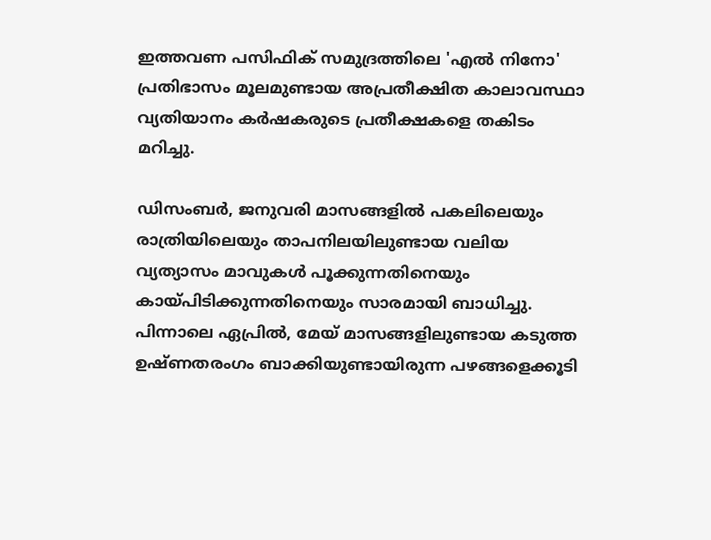ഇത്തവണ പസിഫിക് സമുദ്രത്തിലെ 'എൽ നിനോ' പ്രതിഭാസം മൂലമുണ്ടായ അപ്രതീക്ഷിത കാലാവസ്ഥാ വ്യതിയാനം കർഷകരുടെ പ്രതീക്ഷകളെ തകിടം മറിച്ചു.

ഡിസംബർ, ജനുവരി മാസങ്ങളിൽ പകലിലെയും രാത്രിയിലെയും താപനിലയിലുണ്ടായ വലിയ വ്യത്യാസം മാവുകൾ പൂക്കുന്നതിനെയും കായ്പിടിക്കുന്നതിനെയും സാരമായി ബാധിച്ചു. പിന്നാലെ ഏപ്രിൽ, മേയ് മാസങ്ങളിലുണ്ടായ കടുത്ത ഉഷ്ണതരംഗം ബാക്കിയുണ്ടായിരുന്ന പഴങ്ങളെക്കൂടി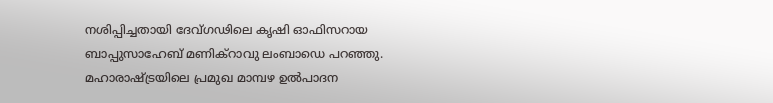നശിപ്പിച്ചതായി ദേവ്ഗഢിലെ കൃഷി ഓഫിസറായ ബാപ്പുസാഹേബ് മണിക്റാവു ലംബാഡെ പറഞ്ഞു. മഹാരാഷ്ട്രയിലെ പ്രമുഖ മാമ്പഴ ഉൽപാദന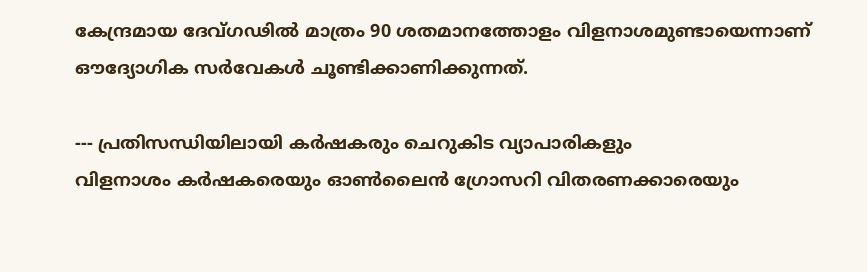കേന്ദ്രമായ ദേവ്ഗഢിൽ മാത്രം 90 ശതമാനത്തോളം വിളനാശമുണ്ടായെന്നാണ് ഔദ്യോഗിക സർവേകൾ ചൂണ്ടിക്കാണിക്കുന്നത്.

--- പ്രതിസന്ധിയിലായി കർഷകരും ചെറുകിട വ്യാപാരികളും
വിളനാശം കർഷകരെയും ഓൺലൈൻ ഗ്രോസറി വിതരണക്കാരെയും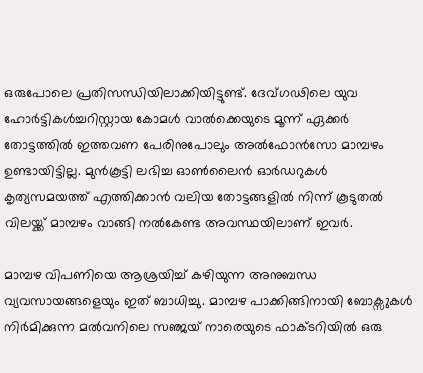ഒരുപോലെ പ്രതിസന്ധിയിലാക്കിയിട്ടുണ്ട്. ദേവ്ഗഢിലെ യുവ ഹോർട്ടികൾച്ചറിസ്റ്റായ കോമൾ വാൽക്കെയുടെ മൂന്ന് ഏക്കർ തോട്ടത്തിൽ ഇത്തവണ പേരിനുപോലും അൽഫോൻസോ മാമ്പഴം ഉണ്ടായിട്ടില്ല. മുൻകൂട്ടി ലഭിച്ച ഓൺലൈൻ ഓർഡറുകൾ കൃത്യസമയത്ത് എത്തിക്കാൻ വലിയ തോട്ടങ്ങളിൽ നിന്ന് കൂടുതൽ വിലയ്ക്ക് മാമ്പഴം വാങ്ങി നൽകേണ്ട അവസ്ഥയിലാണ് ഇവർ.

മാമ്പഴ വിപണിയെ ആശ്രയിച്ച് കഴിയുന്ന അനുബന്ധ വ്യവസായങ്ങളെയും ഇത് ബാധിച്ചു. മാമ്പഴ പാക്കിങ്ങിനായി ബോക്സുകൾ നിർമിക്കുന്ന മൽവനിലെ സഞ്ജയ് നാരെയുടെ ഫാക്ടറിയിൽ ഒരു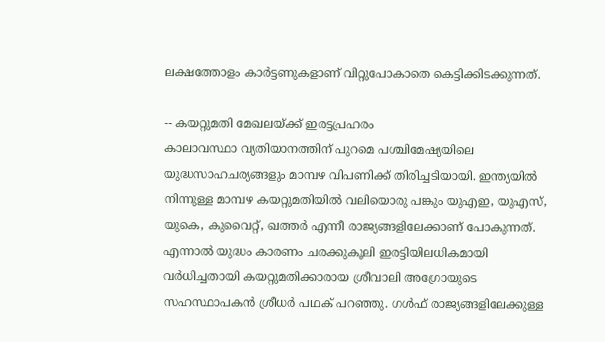ലക്ഷത്തോളം കാർട്ടണുകളാണ് വിറ്റുപോകാതെ കെട്ടിക്കിടക്കുന്നത്.

-- കയറ്റുമതി മേഖലയ്ക്ക് ഇരട്ടപ്രഹരം
കാലാവസ്ഥാ വ്യതിയാനത്തിന് പുറമെ പശ്ചിമേഷ്യയിലെ യുദ്ധസാഹചര്യങ്ങളും മാമ്പഴ വിപണിക്ക് തിരിച്ചടിയായി. ഇന്ത്യയിൽ നിന്നുള്ള മാമ്പഴ കയറ്റുമതിയിൽ വലിയൊരു പങ്കും യുഎഇ, യുഎസ്, യുകെ, കുവൈറ്റ്, ഖത്തർ എന്നീ രാജ്യങ്ങളിലേക്കാണ് പോകുന്നത്. എന്നാൽ യുദ്ധം കാരണം ചരക്കുകൂലി ഇരട്ടിയിലധികമായി വർധിച്ചതായി കയറ്റുമതിക്കാരായ ശ്രീവാലി അഗ്രോയുടെ സഹസ്ഥാപകൻ ശ്രീധർ പഥക് പറഞ്ഞു. ഗൾഫ് രാജ്യങ്ങളിലേക്കുള്ള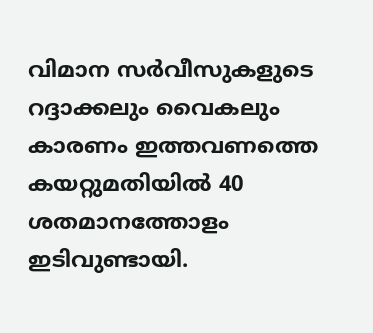വിമാന സർവീസുകളുടെ റദ്ദാക്കലും വൈകലും കാരണം ഇത്തവണത്തെ കയറ്റുമതിയിൽ 40 ശതമാനത്തോളം ഇടിവുണ്ടായി.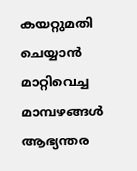കയറ്റുമതി ചെയ്യാൻ മാറ്റിവെച്ച മാമ്പഴങ്ങൾ ആഭ്യന്തര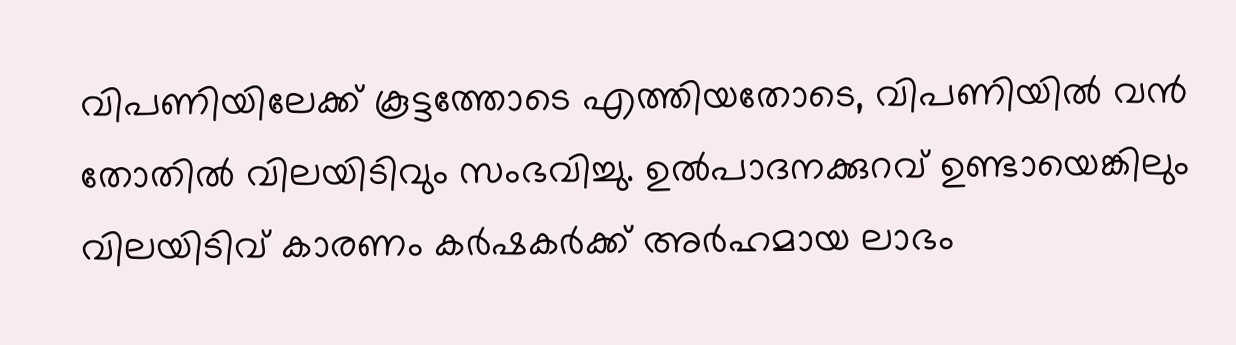വിപണിയിലേക്ക് കൂട്ടത്തോടെ എത്തിയതോടെ, വിപണിയിൽ വൻ തോതിൽ വിലയിടിവും സംഭവിച്ചു. ഉൽപാദനക്കുറവ് ഉണ്ടായെങ്കിലും വിലയിടിവ് കാരണം കർഷകർക്ക് അർഹമായ ലാഭം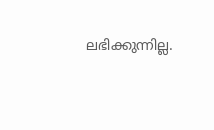ലഭിക്കുന്നില്ല.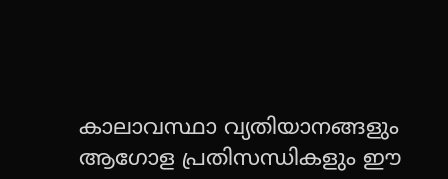കാലാവസ്ഥാ വ്യതിയാനങ്ങളും ആഗോള പ്രതിസന്ധികളും ഈ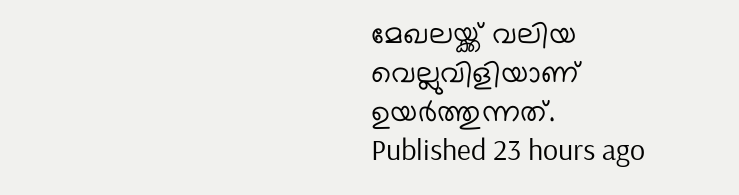മേഖലയ്ക്ക് വലിയ വെല്ലുവിളിയാണ് ഉയർത്തുന്നത്.
Published 23 hours ago